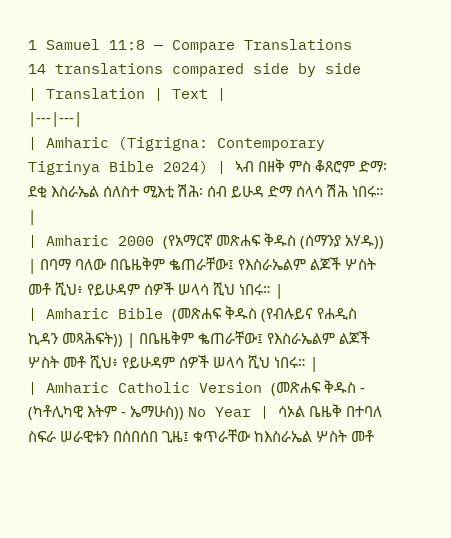1 Samuel 11:8 — Compare Translations
14 translations compared side by side
| Translation | Text |
|---|---|
| Amharic (Tigrigna: Contemporary Tigrinya Bible 2024) | ኣብ በዘቅ ምስ ቆጸሮም ድማ፡ ደቂ እስራኤል ሰለስተ ሚእቲ ሽሕ፡ ሰብ ይሁዳ ድማ ሰላሳ ሽሕ ነበሩ። |
| Amharic 2000 (የአማርኛ መጽሐፍ ቅዱስ (ሰማንያ አሃዱ)) | በባማ ባለው በቤዜቅም ቈጠራቸው፤ የእስራኤልም ልጆች ሦስት መቶ ሺህ፥ የይሁዳም ሰዎች ሠላሳ ሺህ ነበሩ። |
| Amharic Bible (መጽሐፍ ቅዱስ (የብሉይና የሐዲስ ኪዳን መጻሕፍት)) | በቤዜቅም ቈጠራቸው፤ የእስራኤልም ልጆች ሦስት መቶ ሺህ፥ የይሁዳም ሰዎች ሠላሳ ሺህ ነበሩ። |
| Amharic Catholic Version (መጽሐፍ ቅዱስ - (ካቶሊካዊ እትም - ኤማሁስ)) No Year | ሳኦል ቤዜቅ በተባለ ስፍራ ሠራዊቱን በሰበሰበ ጊዜ፤ ቁጥራቸው ከእስራኤል ሦስት መቶ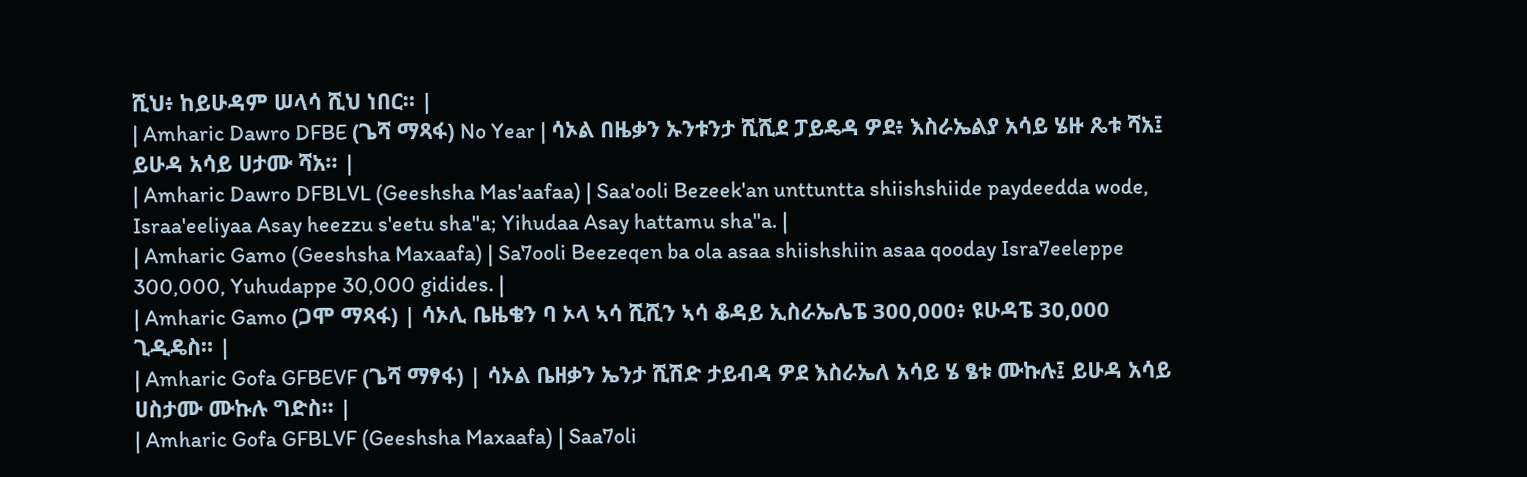ሺህ፥ ከይሁዳም ሠላሳ ሺህ ነበር። |
| Amharic Dawro DFBE (ጌሻ ማጻፋ) No Year | ሳኦል በዜቃን ኡንቱንታ ሺሺደ ፓይዴዳ ዎደ፥ እስራኤልያ አሳይ ሄዙ ጼቱ ሻአ፤ ይሁዳ አሳይ ሀታሙ ሻአ። |
| Amharic Dawro DFBLVL (Geeshsha Mas'aafaa) | Saa'ooli Bezeek'an unttuntta shiishshiide paydeedda wode, Israa'eeliyaa Asay heezzu s'eetu sha"a; Yihudaa Asay hattamu sha"a. |
| Amharic Gamo (Geeshsha Maxaafa) | Sa7ooli Beezeqen ba ola asaa shiishshiin asaa qooday Isra7eeleppe 300,000, Yuhudappe 30,000 gidides. |
| Amharic Gamo (ጋሞ ማጻፋ) | ሳኦሊ ቤዜቄን ባ ኦላ ኣሳ ሺሺን ኣሳ ቆዳይ ኢስራኤሌፔ 300,000፥ ዩሁዳፔ 30,000 ጊዲዴስ። |
| Amharic Gofa GFBEVF (ጌሻ ማፃፋ) | ሳኦል ቤዘቃን ኤንታ ሺሽድ ታይብዳ ዎደ እስራኤለ አሳይ ሄ ፄቱ ሙኩሉ፤ ይሁዳ አሳይ ሀስታሙ ሙኩሉ ግድስ። |
| Amharic Gofa GFBLVF (Geeshsha Maxaafa) | Saa7oli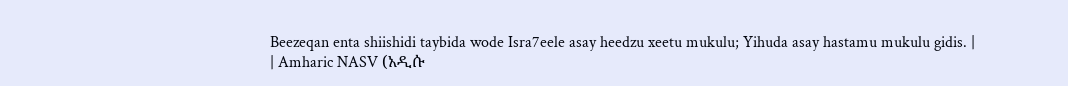Beezeqan enta shiishidi taybida wode Isra7eele asay heedzu xeetu mukulu; Yihuda asay hastamu mukulu gidis. |
| Amharic NASV (አዲሱ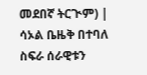መደበኛ ትርጒም) | ሳኦል ቤዜቅ በተባለ ስፍራ ሰራዊቱን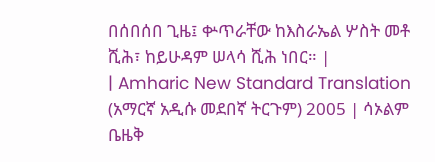በሰበሰበ ጊዜ፤ ቍጥራቸው ከእስራኤል ሦስት መቶ ሺሕ፣ ከይሁዳም ሠላሳ ሺሕ ነበር። |
| Amharic New Standard Translation (አማርኛ አዲሱ መደበኛ ትርጉም) 2005 | ሳኦልም ቤዜቅ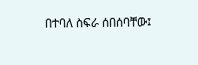በተባለ ስፍራ ሰበሰባቸው፤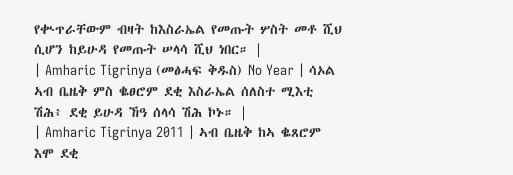የቊጥራቸውም ብዛት ከእስራኤል የመጡት ሦስት መቶ ሺህ ሲሆን ከይሁዳ የመጡት ሠላሳ ሺህ ነበር። |
| Amharic Tigrinya (መፅሓፍ ቅዱስ) No Year | ሳኦል ኣብ ቤዜቅ ምስ ቈፀሮም ደቂ እስራኤል ሰለስተ ሚእቲ ሽሕ፥ ደቂ ይሁዳ ኸዓ ሰላሳ ሽሕ ኮኑ። |
| Amharic Tigrinya 2011 | ኣብ ቤዜቅ ከኣ ቈጸሮም እሞ ደቂ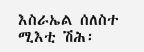እስራኤል ሰለስተ ሚእቲ ሽሕ፡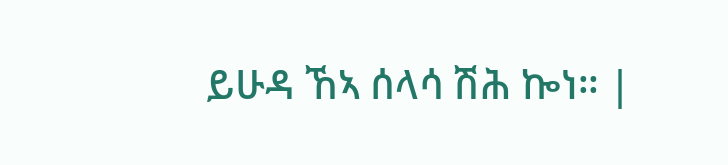ይሁዳ ኸኣ ሰላሳ ሽሕ ኰነ። |